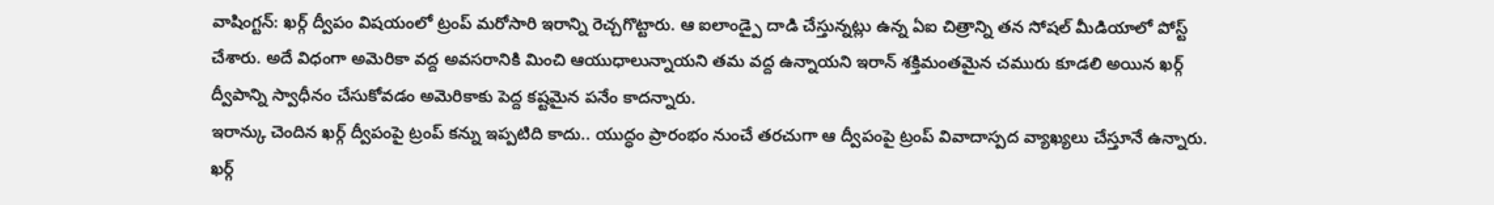వాషింగ్టన్: ఖర్గ్ ద్వీపం విషయంలో ట్రంప్ మరోసారి ఇరాన్ని రెచ్చగొట్టారు. ఆ ఐలాండ్పై దాడి చేస్తున్నట్లు ఉన్న ఏఐ చిత్రాన్ని తన సోషల్ మీడియాలో పోస్ట్ చేశారు. అదే విధంగా అమెరికా వద్ద అవసరానికి మించి ఆయుధాలున్నాయని తమ వద్ద ఉన్నాయని ఇరాన్ శక్తిమంతమైన చమురు కూడలి అయిన ఖర్గ్ ద్వీపాన్ని స్వాధీనం చేసుకోవడం అమెరికాకు పెద్ద కష్టమైన పనేం కాదన్నారు.
ఇరాన్కు చెందిన ఖర్గ్ ద్వీపంపై ట్రంప్ కన్ను ఇప్పటిది కాదు.. యుద్ధం ప్రారంభం నుంచే తరచుగా ఆ ద్వీపంపై ట్రంప్ వివాదాస్పద వ్యాఖ్యలు చేస్తూనే ఉన్నారు. ఖర్గ్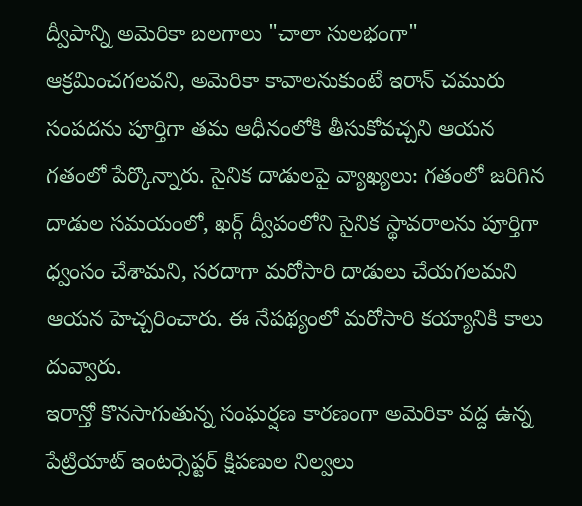ద్వీపాన్ని అమెరికా బలగాలు "చాలా సులభంగా" ఆక్రమించగలవని, అమెరికా కావాలనుకుంటే ఇరాన్ చమురు సంపదను పూర్తిగా తమ ఆధీనంలోకి తీసుకోవచ్చని ఆయన గతంలో పేర్కొన్నారు. సైనిక దాడులపై వ్యాఖ్యలు: గతంలో జరిగిన దాడుల సమయంలో, ఖర్గ్ ద్వీపంలోని సైనిక స్థావరాలను పూర్తిగా ధ్వంసం చేశామని, సరదాగా మరోసారి దాడులు చేయగలమని ఆయన హెచ్చరించారు. ఈ నేపథ్యంలో మరోసారి కయ్యానికి కాలు దువ్వారు.
ఇరాన్తో కొనసాగుతున్న సంఘర్షణ కారణంగా అమెరికా వద్ద ఉన్న పేట్రియాట్ ఇంటర్సెప్టర్ క్షిపణుల నిల్వలు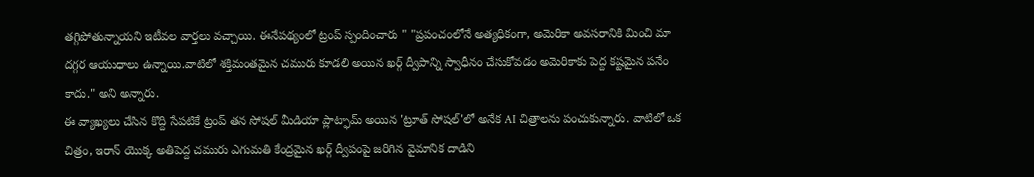తగ్గిపోతున్నాయని ఇటీవల వార్తలు వచ్చాయి. ఈనేపథ్యంలో ట్రంప్ స్పందించారు " "ప్రపంచంలోనే అత్యధికంగా, అమెరికా అవసరానికి మించి మా దగ్గర ఆయుధాలు ఉన్నాయి.వాటిలో శక్తిమంతమైన చమురు కూడలి అయిన ఖర్గ్ ద్వీపాన్ని స్వాధీనం చేసుకోవడం అమెరికాకు పెద్ద కష్టమైన పనేం కాదు." అని అన్నారు.
ఈ వ్యాఖ్యలు చేసిన కొద్ది సేపటికే ట్రంప్ తన సోషల్ మీడియా ప్లాట్ఫామ్ అయిన 'ట్రూత్ సోషల్'లో అనేక AI చిత్రాలను పంచుకున్నారు. వాటిలో ఒక చిత్రం, ఇరాన్ యొక్క అతిపెద్ద చమురు ఎగుమతి కేంద్రమైన ఖర్గ్ ద్వీపంపై జరిగిన వైమానిక దాడిని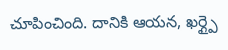చూపించింది. దానికి ఆయన, ఖర్గ్పై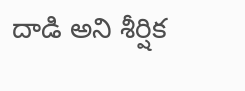దాడి అని శీర్షిక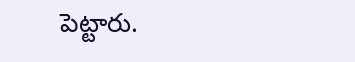పెట్టారు.